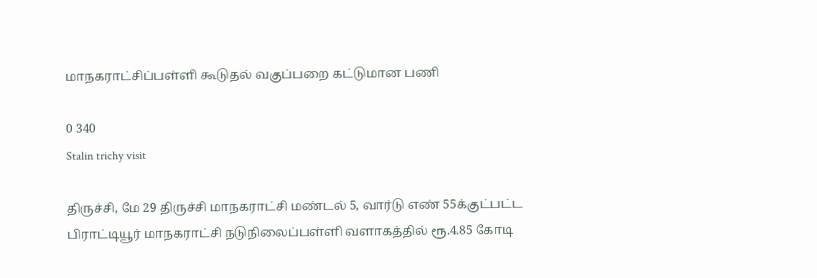மாநகராட்சிப்பள்ளி கூடுதல் வகுப்பறை கட்டுமான பணி

0 340
Stalin trichy visit

திருச்சி, மே 29 திருச்சி மாநகராட்சி மண்டல் 5, வார்டு எண் 55க்குட்பட்ட பிராட்டியூர் மாநகராட்சி நடுநிலைப்பள்ளி வளாகத்தில் ரூ.4.85 கோடி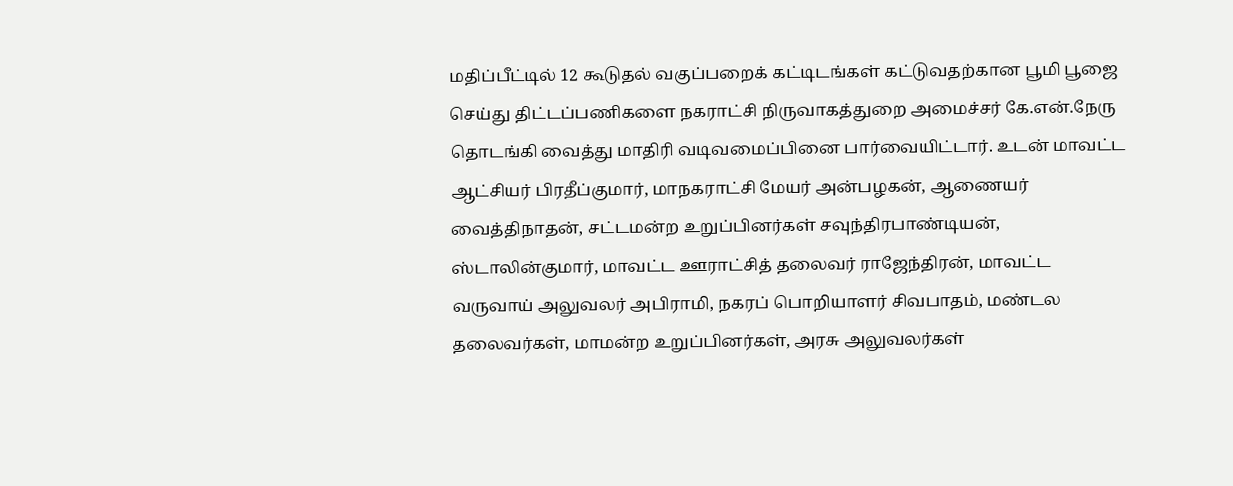மதிப்பீட்டில் 12 கூடுதல் வகுப்பறைக் கட்டிடங்கள் கட்டுவதற்கான பூமி பூஜை செய்து திட்டப்பணிகளை நகராட்சி நிருவாகத்துறை அமைச்சர் கே.என்.நேரு தொடங்கி வைத்து மாதிரி வடிவமைப்பினை பார்வையிட்டார். உடன் மாவட்ட ஆட்சியர் பிரதீப்குமார், மாநகராட்சி மேயர் அன்பழகன், ஆணையர் வைத்திநாதன், சட்டமன்ற உறுப்பினர்கள் சவுந்திரபாண்டியன், ஸ்டாலின்குமார், மாவட்ட ஊராட்சித் தலைவர் ராஜேந்திரன், மாவட்ட வருவாய் அலுவலர் அபிராமி, நகரப் பொறியாளர் சிவபாதம், மண்டல தலைவர்கள், மாமன்ற உறுப்பினர்கள், அரசு அலுவலர்கள்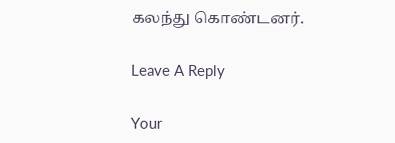கலந்து கொண்டனர்.

Leave A Reply

Your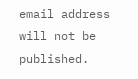email address will not be published.